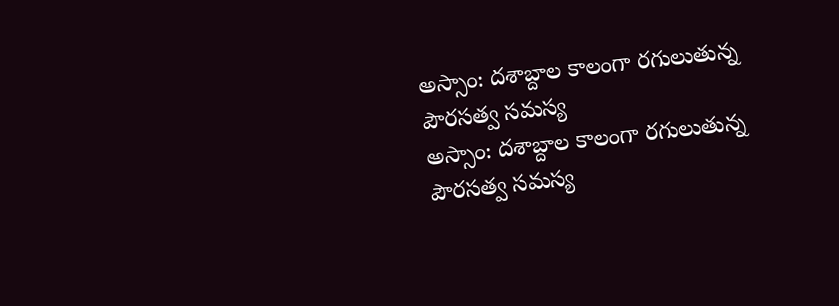అస్సాం: దశాబ్దాల కాలంగా రగులుతున్న పౌరసత్వ సమస్య
అస్సాం: దశాబ్దాల కాలంగా రగులుతున్న పౌరసత్వ సమస్య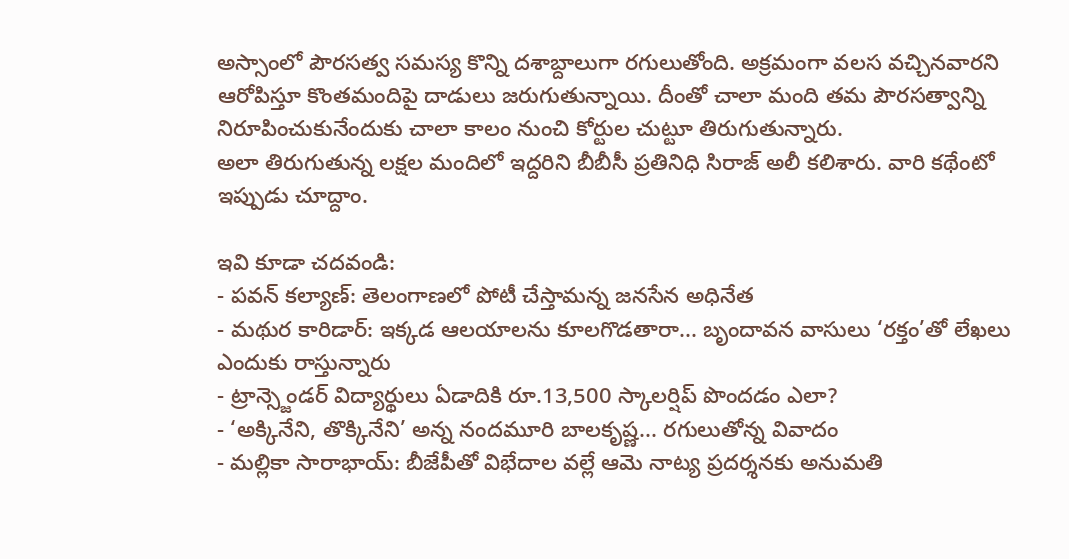అస్సాంలో పౌరసత్వ సమస్య కొన్ని దశాబ్దాలుగా రగులుతోంది. అక్రమంగా వలస వచ్చినవారని ఆరోపిస్తూ కొంతమందిపై దాడులు జరుగుతున్నాయి. దీంతో చాలా మంది తమ పౌరసత్వాన్ని నిరూపించుకునేందుకు చాలా కాలం నుంచి కోర్టుల చుట్టూ తిరుగుతున్నారు.
అలా తిరుగుతున్న లక్షల మందిలో ఇద్దరిని బీబీసీ ప్రతినిధి సిరాజ్ అలీ కలిశారు. వారి కథేంటో ఇప్పుడు చూద్దాం.

ఇవి కూడా చదవండి:
- పవన్ కల్యాణ్: తెలంగాణలో పోటీ చేస్తామన్న జనసేన అధినేత
- మథుర కారిడార్: ఇక్కడ ఆలయాలను కూలగొడతారా... బృందావన వాసులు ‘రక్తం’తో లేఖలు ఎందుకు రాస్తున్నారు
- ట్రాన్స్జెండర్ విద్యార్థులు ఏడాదికి రూ.13,500 స్కాలర్షిప్ పొందడం ఎలా?
- ‘అక్కినేని, తొక్కినేని’ అన్న నందమూరి బాలకృష్ణ... రగులుతోన్న వివాదం
- మల్లికా సారాభాయ్: బీజేపీతో విభేదాల వల్లే ఆమె నాట్య ప్రదర్శనకు అనుమతి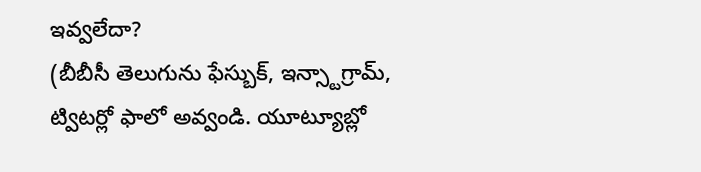ఇవ్వలేదా?
(బీబీసీ తెలుగును ఫేస్బుక్, ఇన్స్టాగ్రామ్, ట్విటర్లో ఫాలో అవ్వండి. యూట్యూబ్లో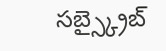సబ్స్క్రైబ్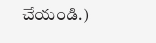చేయండి.)